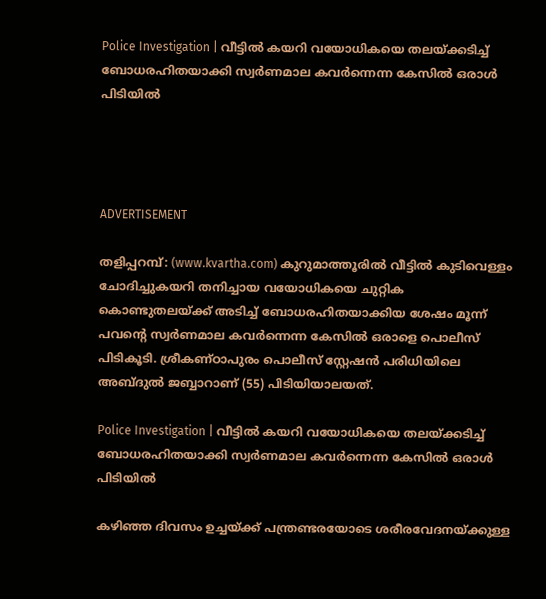Police Investigation | വീട്ടില്‍ കയറി വയോധികയെ തലയ്ക്കടിച്ച് ബോധരഹിതയാക്കി സ്വര്‍ണമാല കവർന്നെന്ന കേസിൽ ഒരാൾ പിടിയിൽ




ADVERTISEMENT

തളിപ്പറമ്പ്: (www.kvartha.com) കുറുമാത്തൂരില്‍ വീട്ടില്‍ കുടിവെള്ളം ചോദിച്ചുകയറി തനിച്ചായ വയോധികയെ ചുറ്റിക കൊണ്ടുതലയ്ക്ക് അടിച്ച് ബോധരഹിതയാക്കിയ ശേഷം മൂന്ന് പവന്റെ സ്വര്‍ണമാല കവർന്നെന്ന കേസിൽ ഒരാളെ പൊലീസ് പിടികൂടി. ശ്രീകണ്ഠാപുരം പൊലീസ് സ്റ്റേഷൻ പരിധിയിലെ അബ്ദുല്‍ ജബ്ബാറാണ് (55) പിടിയിയാലയത്.

Police Investigation | വീട്ടില്‍ കയറി വയോധികയെ തലയ്ക്കടിച്ച് ബോധരഹിതയാക്കി സ്വര്‍ണമാല കവർന്നെന്ന കേസിൽ ഒരാൾ പിടിയിൽ

കഴിഞ്ഞ ദിവസം ഉച്ചയ്ക്ക് പന്ത്രണ്ടരയോടെ ശരീരവേദനയ്ക്കുള്ള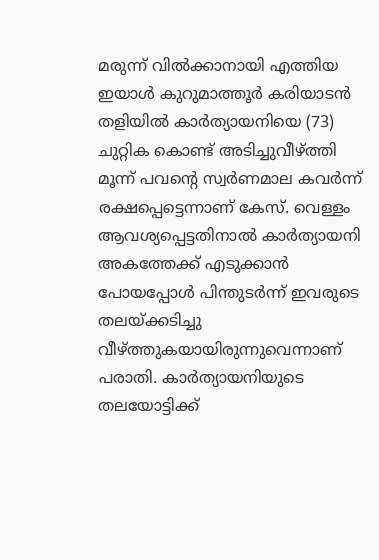മരുന്ന് വില്‍ക്കാനായി എത്തിയ ഇയാള്‍ കുറുമാത്തൂര്‍ കരിയാടന്‍ തളിയില്‍ കാര്‍ത്യായനിയെ (73) ചുറ്റിക കൊണ്ട് അടിച്ചുവീഴ്ത്തി മൂന്ന് പവന്റെ സ്വര്‍ണമാല കവര്‍ന്ന് രക്ഷപ്പെട്ടെന്നാണ് കേസ്. വെള്ളം ആവശ്യപ്പെട്ടതിനാല്‍ കാര്‍ത്യായനി അകത്തേക്ക് എടുക്കാന്‍ പോയപ്പോള്‍ പിന്തുടർന്ന് ഇവരുടെ തലയ്ക്കടിച്ചു വീഴ്ത്തുകയായിരുന്നുവെന്നാണ് പരാതി. കാര്‍ത്യായനിയുടെ തലയോട്ടിക്ക്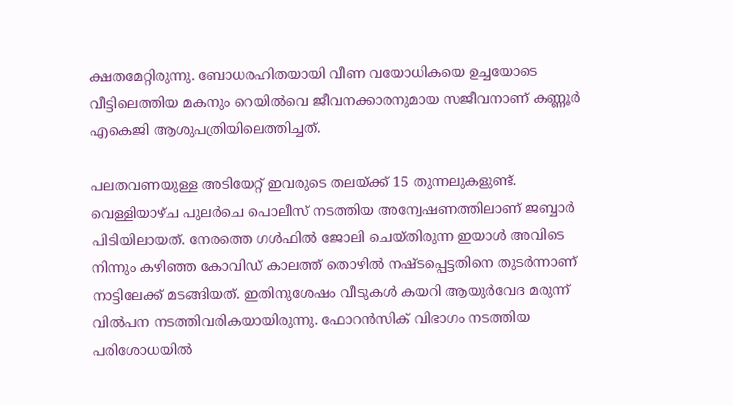ക്ഷതമേറ്റിരുന്നു. ബോധരഹിതയായി വീണ വയോധികയെ ഉച്ചയോടെ വീട്ടിലെത്തിയ മകനും റെയില്‍വെ ജീവനക്കാരനുമായ സജീവനാണ് കണ്ണൂര്‍ എകെജി ആശുപത്രിയിലെത്തിച്ചത്.

പലതവണയുള്ള അടിയേറ്റ് ഇവരുടെ തലയ്ക്ക് 15 തുന്നലുകളുണ്ട്. വെള്ളിയാഴ്ച പുലര്‍ചെ പൊലീസ് നടത്തിയ അന്വേഷണത്തിലാണ് ജബ്ബാർ പിടിയിലായത്. നേരത്തെ ഗള്‍ഫില്‍ ജോലി ചെയ്തിരുന്ന ഇയാൾ അവിടെ നിന്നും കഴിഞ്ഞ കോവിഡ് കാലത്ത് തൊഴില്‍ നഷ്ടപ്പെട്ടതിനെ തുടര്‍ന്നാണ് നാട്ടിലേക്ക് മടങ്ങിയത്. ഇതിനുശേഷം വീടുകള്‍ കയറി ആയുര്‍വേദ മരുന്ന് വില്‍പന നടത്തിവരികയായിരുന്നു. ഫോറന്‍സിക് വിഭാഗം നടത്തിയ പരിശോധയില്‍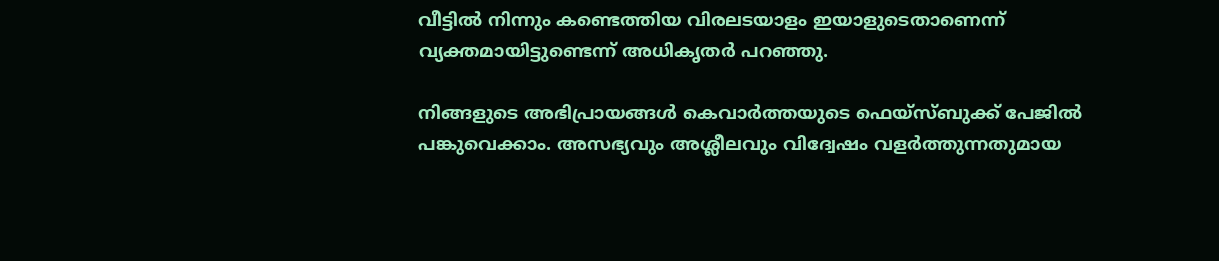വീട്ടില്‍ നിന്നും കണ്ടെത്തിയ വിരലടയാളം ഇയാളുടെതാണെന്ന് വ്യക്തമായിട്ടുണ്ടെന്ന് അധികൃതർ പറഞ്ഞു.

നിങ്ങളുടെ അഭിപ്രായങ്ങൾ കെവാർത്തയുടെ ഫെയ്‌സ്‌ബുക്ക് പേജിൽ പങ്കുവെക്കാം. അസഭ്യവും അശ്ലീലവും വിദ്വേഷം വളർത്തുന്നതുമായ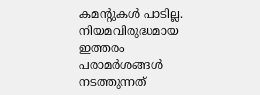കമന്റുകൾ പാടില്ല. നിയമവിരുദ്ധമായ ഇത്തരം പരാമർശങ്ങൾ നടത്തുന്നത്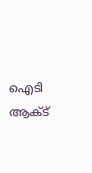ഐടി ആക്ട്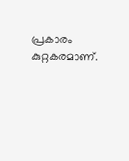പ്രകാരം കുറ്റകരമാണ്.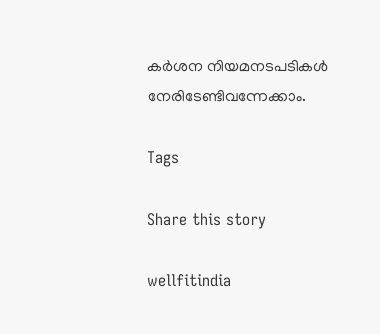കർശന നിയമനടപടികൾ നേരിടേണ്ടിവന്നേക്കാം.

Tags

Share this story

wellfitindia